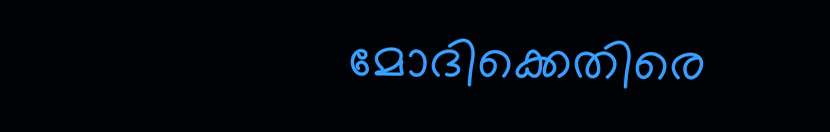മോദിക്കെതിരെ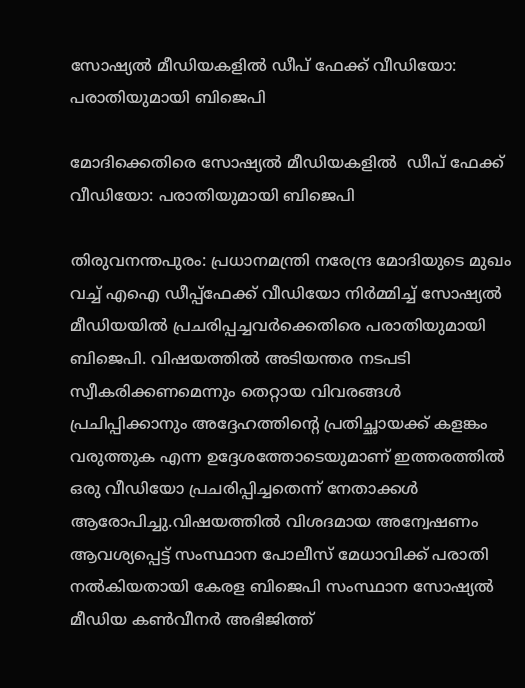സോഷ്യൽ മീഡിയകളിൽ ഡീപ് ഫേക്ക് വീഡിയോ: പരാതിയുമായി ബിജെപി

മോദിക്കെതിരെ സോഷ്യൽ മീഡിയകളിൽ  ഡീപ് ഫേക്ക് വീഡിയോ: പരാതിയുമായി ബിജെപി

തിരുവനന്തപുരം: പ്രധാനമന്ത്രി നരേന്ദ്ര മോദിയുടെ മുഖം വച്ച് എഐ ഡീപ്പ്ഫേക്ക് വീഡിയോ നിർമ്മിച്ച് സോഷ്യൽ മീഡിയയിൽ പ്രചരിപ്പച്ചവർക്കെതിരെ പരാതിയുമായി ബിജെപി. വിഷയത്തിൽ അടിയന്തര നടപടി സ്വീകരിക്കണമെന്നും തെറ്റായ വിവരങ്ങൾ പ്രചിപ്പിക്കാനും അദ്ദേഹത്തിൻ്റെ പ്രതിച്ഛായക്ക് കളങ്കം വരുത്തുക എന്ന ഉദ്ദേശത്തോടെയുമാണ് ഇത്തരത്തിൽ ഒരു വീഡിയോ പ്രചരിപ്പിച്ചതെന്ന് നേതാക്കൾ ആരോപിച്ചു.വിഷയത്തിൽ വിശദമായ അന്വേഷണം ആവശ്യപ്പെട്ട് സംസ്ഥാന പോലീസ് മേധാവിക്ക് പരാതി നൽകിയതായി കേരള ബിജെപി സംസ്ഥാന സോഷ്യൽ മീഡിയ കൺവീനർ അഭിജിത്ത്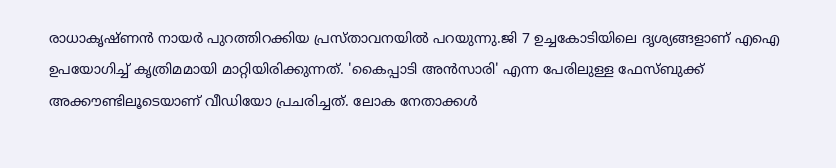രാധാകൃഷ്‌ണൻ നായർ പുറത്തിറക്കിയ പ്രസ്‌താവനയിൽ പറയുന്നു.ജി 7 ഉച്ചകോടിയിലെ ദൃശ്യങ്ങളാണ് എഐ ഉപയോഗിച്ച് കൃത്രിമമായി മാറ്റിയിരിക്കുന്നത്. 'കൈപ്പാടി അൻസാരി' എന്ന പേരിലുള്ള ഫേസ്‌ബുക്ക് അക്കൗണ്ടിലൂടെയാണ് വീഡിയോ പ്രചരിച്ചത്. ലോക നേതാക്കൾ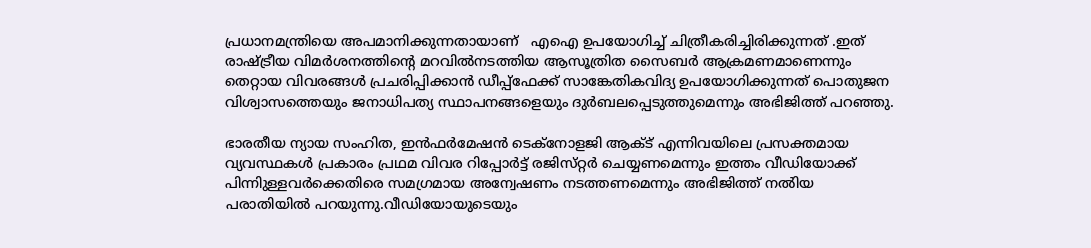പ്രധാനമന്ത്രിയെ അപമാനിക്കുന്നതായാണ്‌   എഐ ഉപയോഗിച്ച് ചിത്രീകരിച്ചിരിക്കുന്നത് .ഇത് രാഷ്‌ട്രീയ വിമർശനത്തിൻ്റെ മറവിൽനടത്തിയ ആസൂത്രിത സൈബർ ആക്രമണമാണെന്നും തെറ്റായ വിവരങ്ങൾ പ്രചരിപ്പിക്കാൻ ഡീപ്പ്ഫേക്ക് സാങ്കേതികവിദ്യ ഉപയോഗിക്കുന്നത് പൊതുജന വിശ്വാസത്തെയും ജനാധിപത്യ സ്ഥാപനങ്ങളെയും ദുർബലപ്പെടുത്തുമെന്നും അഭിജിത്ത് പറഞ്ഞു.

ഭാരതീയ ന്യായ സംഹിത, ഇൻഫർമേഷൻ ടെക്നോളജി ആക്‌ട് എന്നിവയിലെ പ്രസക്തമായ വ്യവസ്ഥകൾ പ്രകാരം പ്രഥമ വിവര റിപ്പോർട്ട് രജിസ്‌റ്റർ ചെയ്യണമെന്നും ഇത്തം വീഡിയോക്ക് പിന്നിുള്ളവർക്കെതിരെ സമഗ്രമായ അന്വേഷണം നടത്തണമെന്നും അഭിജിത്ത് നൽിയ പരാതിയിൽ പറയുന്നു.വീഡിയോയുടെയും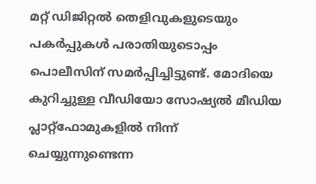മറ്റ് ഡിജിറ്റൽ തെളിവുകളുടെയും പകർപ്പുകൾ പരാതിയുടൊപ്പം പൊലീസിന് സമർപ്പിച്ചിട്ടുണ്ട്. മോദിയെ കുറിച്ചുള്ള വീഡിയോ സോഷ്യൽ മീഡിയ പ്ലാറ്റ്‌ഫോമുകളിൽ നിന്ന് ചെയ്യുന്നുണ്ടെന്ന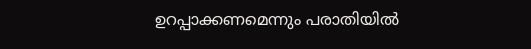ഉറപ്പാക്കണമെന്നും പരാതിയിൽ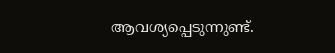ആവശ്യപ്പെടുന്നുണ്ട്.